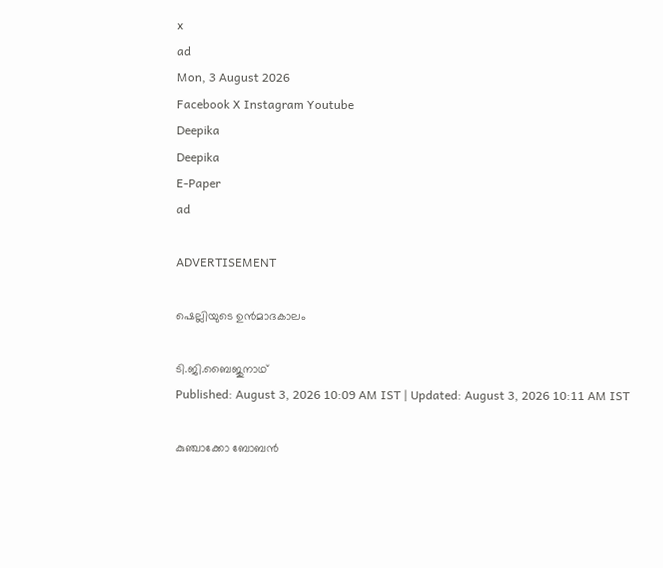x
ad
Mon, 3 August 2026
Facebook X Instagram Youtube
Deepika
Deepika
E-Paper
ad

ADVERTISEMENT

ഷെല്ലിയുടെ ഉൻമാദകാലം

ടി.ജി.ബൈജുനാഥ്
Published: August 3, 2026 10:09 AM IST | Updated: August 3, 2026 10:11 AM IST

കുഞ്ചാക്കോ ബോബൻ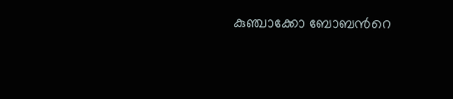കുഞ്ചാക്കോ ബോബന്‍റെ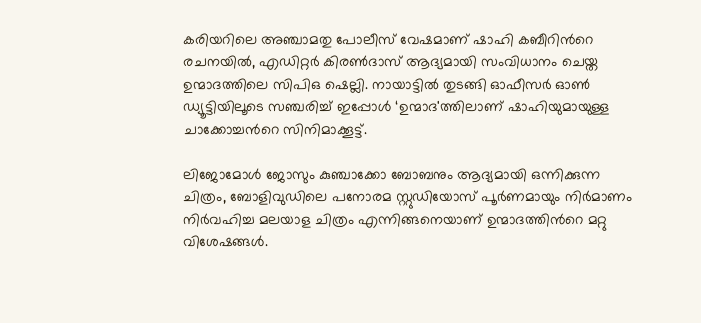കരിയറിലെ അഞ്ചാമതു പോലീസ് വേഷമാണ് ഷാഹി കബീറിന്‍റെ രചനയില്‍, എഡിറ്റര്‍ കിരണ്‍ദാസ് ആദ്യമായി സംവിധാനം ചെയ്ത ഉന്മാദത്തിലെ സിപിഒ ഷെല്ലി. നായാട്ടില്‍ തുടങ്ങി ഓഫീസര്‍ ഓണ്‍ ഡ്യൂട്ടിയിലൂടെ സഞ്ചരിച്ച് ഇപ്പോള്‍ ‘ഉന്മാദ'ത്തിലാണ് ഷാഹിയുമായുള്ള ചാക്കോച്ചന്‍റെ സിനിമാക്കൂട്ട്.

ലിജോമോള്‍ ജോസും കുഞ്ചാക്കോ ബോബനും ആദ്യമായി ഒന്നിക്കുന്ന ചിത്രം, ബോളിവുഡിലെ പനോരമ സ്റ്റുഡിയോസ് പൂര്‍ണമായും നിര്‍മാണം നിര്‍വഹിച്ച മലയാള ചിത്രം എന്നിങ്ങനെയാണ് ഉന്മാദത്തിന്‍റെ മറ്റു വിശേഷങ്ങള്‍.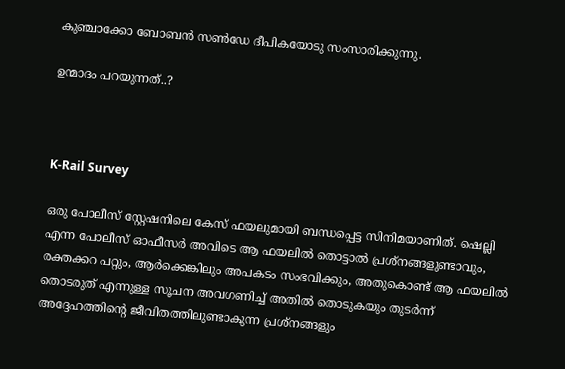കുഞ്ചാക്കോ ബോബന്‍ സണ്‍ഡേ ദീപികയോടു സംസാരിക്കുന്നു.

ഉന്മാദം പറയുന്നത്..?



K-Rail Survey

ഒരു പോലീസ് സ്റ്റേഷനിലെ കേസ് ഫയലുമായി ബന്ധപ്പെട്ട സിനിമയാണിത്. ഷെല്ലി എന്ന പോലീസ് ഓഫീസര്‍ അവിടെ ആ ഫയലില്‍ തൊട്ടാല്‍ പ്രശ്നങ്ങളുണ്ടാവും, രക്തക്കറ പറ്റും, ആര്‍ക്കെങ്കിലും അപകടം സംഭവിക്കും, അതുകൊണ്ട് ആ ഫയലില്‍ തൊടരുത് എന്നുള്ള സൂചന അവഗണിച്ച് അതില്‍ തൊടുകയും തുടര്‍ന്ന് അദ്ദേഹത്തിന്‍റെ ജീവിതത്തിലുണ്ടാകുന്ന പ്രശ്നങ്ങളും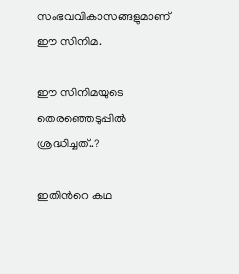സംഭവവികാസങ്ങളുമാണ് ഈ സിനിമ.

ഈ സിനിമയുടെ തെരഞ്ഞെടുപ്പില്‍ ശ്രദ്ധിച്ചത്..?

ഇതിന്‍റെ കഥ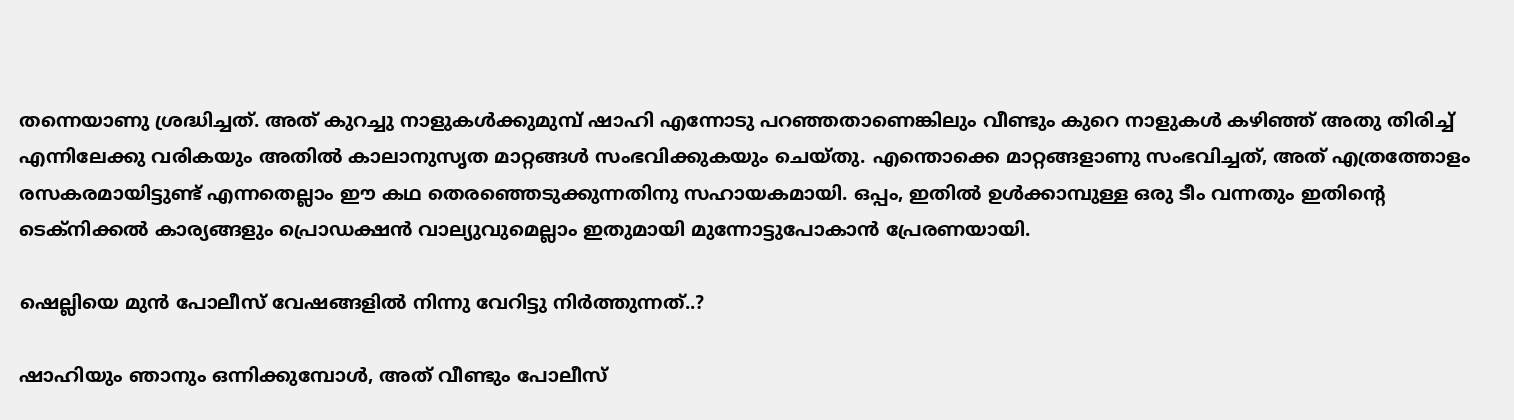തന്നെയാണു ശ്രദ്ധിച്ചത്. അത് കുറച്ചു നാളുകള്‍ക്കുമുമ്പ് ഷാഹി എന്നോടു പറഞ്ഞതാണെങ്കിലും വീണ്ടും കുറെ നാളുകള്‍ കഴിഞ്ഞ് അതു തിരിച്ച് എന്നിലേക്കു വരികയും അതില്‍ കാലാനുസൃത മാറ്റങ്ങള്‍ സംഭവിക്കുകയും ചെയ്തു. എന്തൊക്കെ മാറ്റങ്ങളാണു സംഭവിച്ചത്, അത് എത്രത്തോളം രസകരമായിട്ടുണ്ട് എന്നതെല്ലാം ഈ കഥ തെരഞ്ഞെടുക്കുന്നതിനു‍ സഹായകമായി. ഒപ്പം, ഇതില്‍ ഉള്‍ക്കാമ്പുള്ള ഒരു ടീം വന്നതും ഇതിന്‍റെ ടെക്‌നിക്കല്‍ കാര്യങ്ങളും പ്രൊഡക്ഷന്‍ വാല്യുവുമെല്ലാം ഇതുമായി മുന്നോട്ടുപോകാന്‍ പ്രേരണയായി.

ഷെല്ലിയെ മുന്‍ പോലീസ് വേഷങ്ങളില്‍ നിന്നു വേറിട്ടു നിർ‍ത്തുന്നത്..?

ഷാഹിയും ഞാനും ഒന്നിക്കുമ്പോള്‍, അത് വീണ്ടും പോലീസ്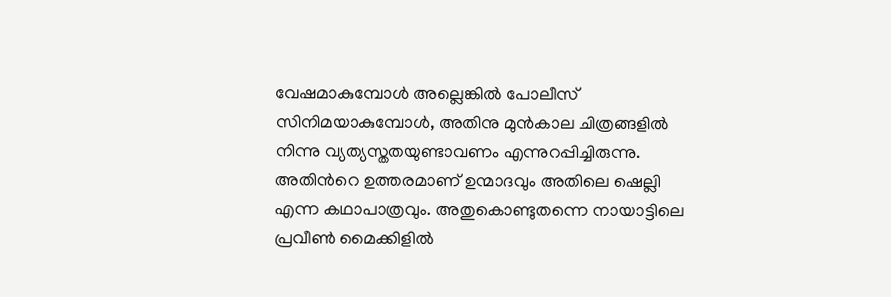വേഷമാകുമ്പോള്‍ അല്ലെങ്കില്‍ പോലീസ് സിനിമയാകുമ്പോള്‍, അതിനു മുന്‍കാല ചിത്രങ്ങളില്‍ നിന്നു വ്യത്യസ്തതയുണ്ടാവണം എന്നുറപ്പിച്ചിരുന്നു. അതിന്‍റെ ഉത്തരമാണ് ഉന്മാദവും അതിലെ ഷെല്ലി എന്ന കഥാപാത്രവും. അതുകൊണ്ടുതന്നെ നായാട്ടിലെ പ്രവീണ്‍ മൈക്കിളില്‍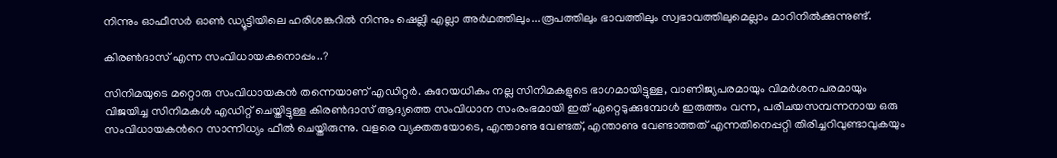നിന്നും ഓഫീസര്‍ ഓണ്‍ ഡ്യൂട്ടിയിലെ ഹരിശങ്കറില്‍ നിന്നും ഷെല്ലി എല്ലാ അര്‍ഥത്തിലും...രൂപത്തിലും ഭാവത്തിലും സ്വഭാവത്തിലുമെല്ലാം മാറിനില്‍ക്കുന്നുണ്ട്.

കിരണ്‍ദാസ് എന്ന സംവിധായകനൊപ്പം..?

സിനിമയുടെ മറ്റൊരു സംവിധായകന്‍ തന്നെയാണ് എഡിറ്റര്‍. കുറേയധികം നല്ല സിനിമകളുടെ ഭാഗമായിട്ടുള്ള, വാണിജ്യപരമായും വിമര്‍ശനപരമായും വിജയിച്ച സിനിമകള്‍ എഡിറ്റ് ചെയ്തിട്ടുള്ള കിരണ്‍ദാസ് ആദ്യത്തെ സംവിധാന സംരംഭമായി ഇത് ഏറ്റെടുക്കുമ്പോള്‍ ഇരുത്തം വന്ന, പരിചയസമ്പന്നനായ ഒരു സംവിധായകന്‍റെ സാന്നിധ്യം ഫീല്‍ ചെയ്തിരുന്നു. വളരെ വ്യക്തതയോടെ, എന്താണു വേണ്ടത്, എന്താണു വേണ്ടാത്തത് എന്നതിനെപ്പറ്റി തിരിച്ചറിവുണ്ടാവുകയും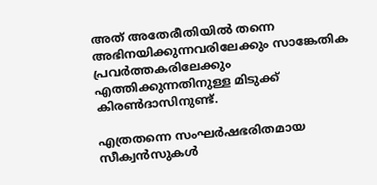അത് അതേരീതിയില്‍ തന്നെ അഭിനയിക്കുന്നവരിലേക്കും സാങ്കേതിക പ്രവര്‍ത്തകരിലേക്കും എത്തിക്കുന്നതിനുള്ള മിടുക്ക് കിരണ്‍ദാസിനുണ്ട്.

എത്രതന്നെ സംഘര്‍ഷഭരിതമായ സീക്വന്‍സുകള്‍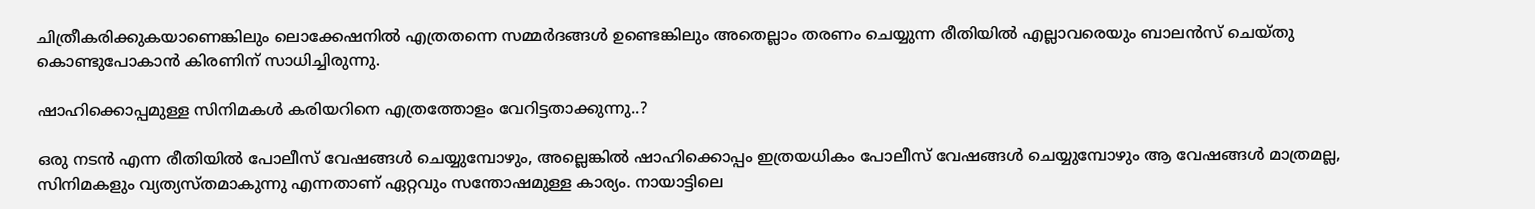ചിത്രീകരിക്കുകയാണെങ്കിലും ലൊക്കേഷനില്‍ എത്രതന്നെ സമ്മര്‍ദങ്ങള്‍ ഉണ്ടെങ്കിലും അതെല്ലാം തരണം ചെയ്യുന്ന രീതിയില്‍ എല്ലാവരെയും ബാലന്‍സ് ചെയ്തു കൊണ്ടുപോകാന്‍ കിരണിന് സാധിച്ചിരുന്നു.

ഷാഹിക്കൊപ്പമുള്ള സിനിമകൾ‍ കരിയറിനെ എത്രത്തോളം വേറിട്ടതാക്കുന്നു..?

ഒരു നടന്‍ എന്ന രീതിയില്‍ പോലീസ് വേഷങ്ങള്‍ ചെയ്യുമ്പോഴും, അല്ലെങ്കില്‍ ഷാഹിക്കൊപ്പം ഇത്രയധികം പോലീസ് വേഷങ്ങള്‍ ചെയ്യുമ്പോഴും ആ വേഷങ്ങള്‍ മാത്രമല്ല, സിനിമകളും വ്യത്യസ്തമാകുന്നു എന്നതാണ് ഏറ്റവും സന്തോഷമുള്ള കാര്യം. നായാട്ടിലെ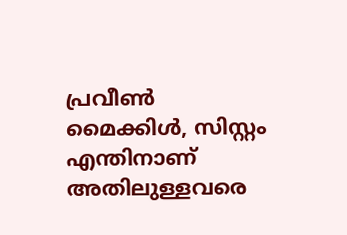പ്രവീണ്‍ മൈക്കിള്‍, സിസ്റ്റം എന്തിനാണ് അതിലുള്ളവരെ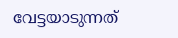വേട്ടയാടുന്നത്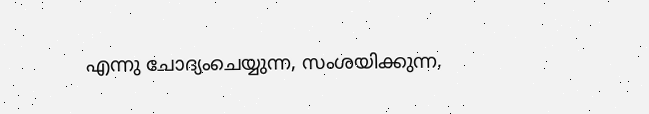എന്നു ചോദ്യംചെയ്യുന്ന, സംശയിക്കുന്ന,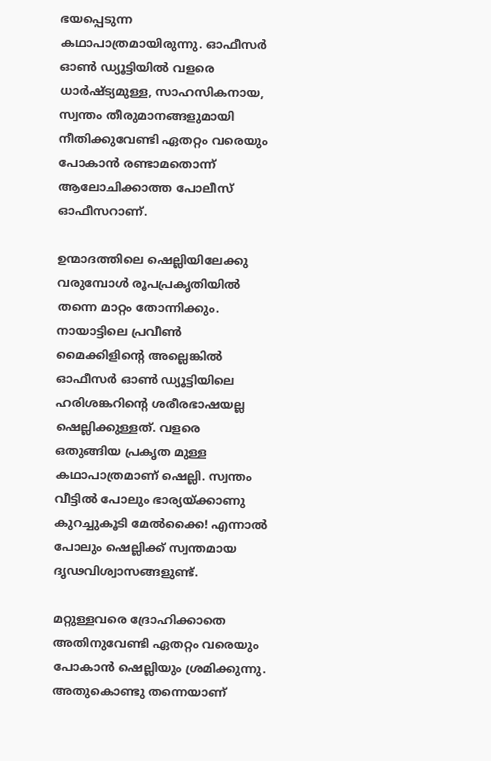ഭയപ്പെടുന്ന കഥാപാത്രമായിരുന്നു. ഓഫീസര്‍ ഓണ്‍ ഡ്യൂട്ടിയില്‍ വളരെ ധാര്‍ഷ്ട്യമുള്ള, സാഹസികനായ, സ്വന്തം തീരുമാനങ്ങളുമായി നീതിക്കുവേണ്ടി ഏതറ്റം വരെയും പോകാന്‍ രണ്ടാമതൊന്ന് ആലോചിക്കാത്ത പോലീസ് ഓഫീസറാണ്.

ഉന്മാദത്തിലെ ഷെല്ലിയിലേക്കു വരുമ്പോള്‍ രൂപപ്രകൃതിയില്‍ തന്നെ മാറ്റം തോന്നിക്കും. നായാട്ടിലെ പ്രവീണ്‍ മൈക്കിളിന്‍റെ അല്ലെങ്കില്‍ ഓഫീസര്‍ ഓണ്‍ ഡ്യൂട്ടിയിലെ ഹരിശങ്കറിന്‍റെ ശരീരഭാഷയല്ല ഷെല്ലിക്കുള്ളത്. വളരെ ഒതുങ്ങിയ പ്രകൃത മുള്ള കഥാപാത്രമാണ് ഷെല്ലി. സ്വന്തം വീട്ടില്‍ പോലും ഭാര്യയ്ക്കാണു കുറച്ചുകൂടി മേല്‍ക്കൈ! എന്നാല്‍ പോലും ഷെല്ലിക്ക് സ്വന്തമായ ദൃഢവിശ്വാസങ്ങളുണ്ട്.

മറ്റുള്ളവരെ ദ്രോഹിക്കാതെ അതിനുവേണ്ടി ഏതറ്റം വരെയും പോകാന്‍ ഷെല്ലിയും ശ്രമിക്കുന്നു. അതുകൊണ്ടു തന്നെയാണ്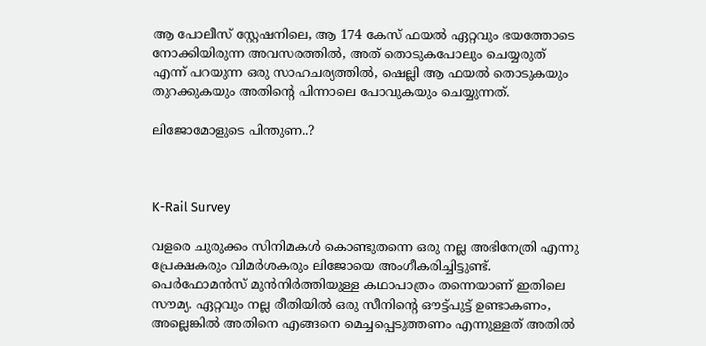ആ പോലീസ് സ്റ്റേഷനിലെ, ആ 174 കേസ് ഫയല്‍ ഏറ്റവും ഭയത്തോടെ നോക്കിയിരുന്ന അവസരത്തില്‍, അത് തൊടുകപോലും ചെയ്യരുത് എന്ന് പറയുന്ന ഒരു സാഹചര്യത്തില്‍, ഷെല്ലി ആ ഫയല്‍ തൊടുകയും തുറക്കുകയും അതിന്‍റെ പിന്നാലെ പോവുകയും ചെയ്യുന്നത്.

ലിജോമോളുടെ പിന്തുണ..?



K-Rail Survey

വളരെ ചുരുക്കം സിനിമകള്‍ കൊണ്ടുതന്നെ ഒരു നല്ല അഭിനേത്രി എന്നു പ്രേക്ഷകരും വിമര്‍ശകരും ലിജോയെ അംഗീകരിച്ചിട്ടുണ്ട്. പെര്‍ഫോമന്‍സ് മുന്‍നിര്‍ത്തിയുള്ള കഥാപാത്രം തന്നെയാണ് ഇതിലെ സൗമ്യ. ഏറ്റവും നല്ല രീതിയില്‍ ഒരു സീനിന്‍റെ ഔട്ട്പുട്ട് ഉണ്ടാകണം, അല്ലെങ്കില്‍ അതിനെ എങ്ങനെ മെച്ചപ്പെടുത്തണം എന്നുള്ളത് അതില്‍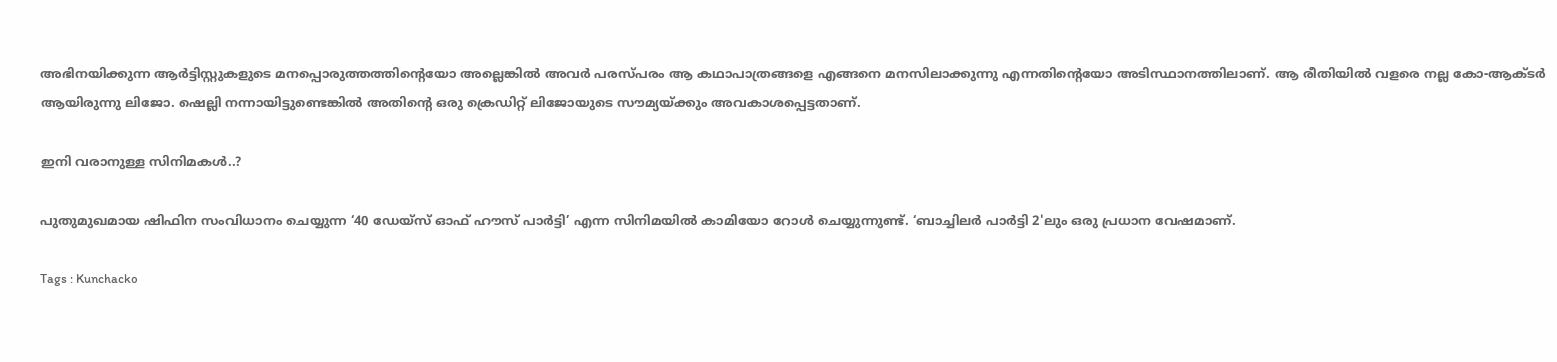അഭിനയിക്കുന്ന ആര്‍ട്ടിസ്റ്റുകളുടെ മനപ്പൊരുത്തത്തിന്‍റെയോ അല്ലെങ്കില്‍ അവര്‍ പരസ്പരം ആ കഥാപാത്രങ്ങളെ എങ്ങനെ മനസിലാക്കുന്നു എന്നതിന്‍റെയോ അടിസ്ഥാനത്തിലാണ്. ആ രീതിയില്‍ വളരെ നല്ല കോ-ആക്ടര്‍ ആയിരുന്നു ലിജോ. ഷെല്ലി നന്നായിട്ടുണ്ടെങ്കില്‍ അതിന്‍റെ ഒരു ക്രെഡിറ്റ് ലിജോയുടെ സൗമ്യയ്ക്കും അവകാശപ്പെട്ടതാണ്.

ഇനി വരാനുള്ള സിനിമകള്‍..?

പുതുമുഖമായ ഷിഫിന സംവിധാനം ചെയ്യുന്ന ‘40 ഡേയ്സ് ഓഫ് ഹൗസ് പാര്‍ട്ടി’ എന്ന സിനിമയില്‍ കാമിയോ റോള്‍ ചെയ്യുന്നുണ്ട്. ‘ബാച്ചിലര്‍ പാര്‍ട്ടി 2'ലും ഒരു പ്രധാന വേഷമാണ്.

Tags : Kunchacko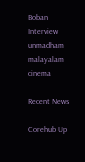Boban Interview unmadham malayalam cinema

Recent News

Corehub Up